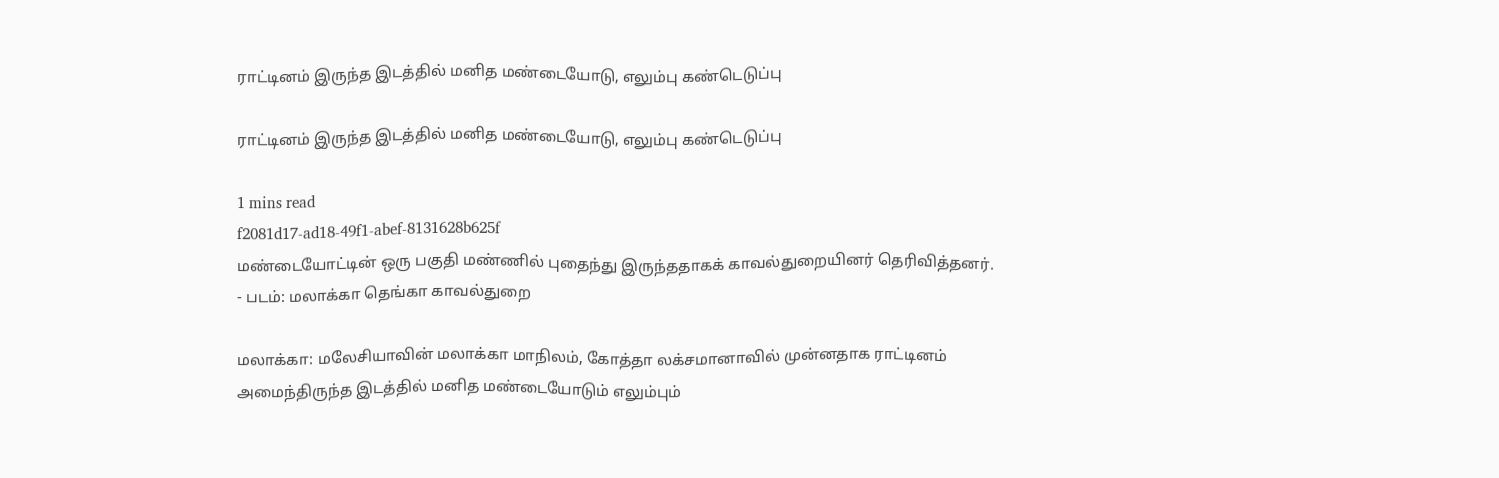ராட்டினம் இருந்த இடத்தில் மனித மண்டையோடு, எலும்பு கண்டெடுப்பு

ராட்டினம் இருந்த இடத்தில் மனித மண்டையோடு, எலும்பு கண்டெடுப்பு

1 mins read
f2081d17-ad18-49f1-abef-8131628b625f
மண்டையோட்டின் ஒரு பகுதி மண்ணில் புதைந்து இருந்ததாகக் காவல்துறையினர் தெரிவித்தனர். - படம்: மலாக்கா தெங்கா காவல்துறை

மலாக்கா: மலேசியாவின் மலாக்கா மாநிலம், கோத்தா லக்சமானாவில் முன்னதாக ராட்டினம் அமைந்திருந்த இடத்தில் மனித மண்டையோடும் எலும்பும்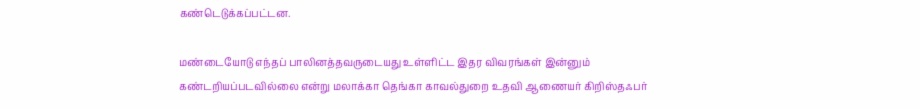கண்டெடுக்கப்பட்டன.

மண்டையோடு எந்தப் பாலினத்தவருடையது உள்ளிட்ட இதர விவரங்கள் இன்னும் கண்டறியப்படவில்லை என்று மலாக்கா தெங்கா காவல்துறை உதவி ஆணையர் கிறிஸ்தஃபர்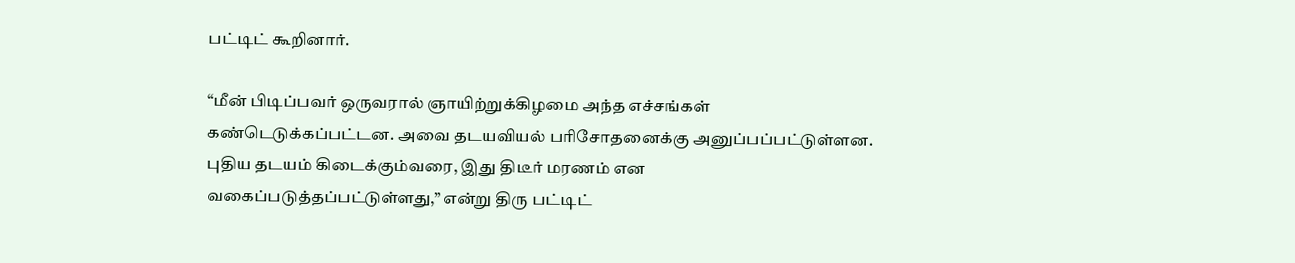பட்டிட் கூறினார்.

“மீன் பிடிப்பவர் ஒருவரால் ஞாயிற்றுக்கிழமை அந்த எச்சங்கள் கண்டெடுக்கப்பட்டன. அவை தடயவியல் பரிசோதனைக்கு அனுப்பப்பட்டுள்ளன. புதிய தடயம் கிடைக்கும்வரை, இது திடீர் மரணம் என வகைப்படுத்தப்பட்டுள்ளது,” என்று திரு பட்டிட்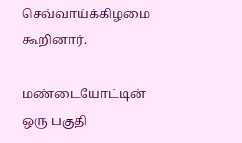செவ்வாய்க்கிழமை கூறினார்.

மண்டையோட்டின் ஒரு பகுதி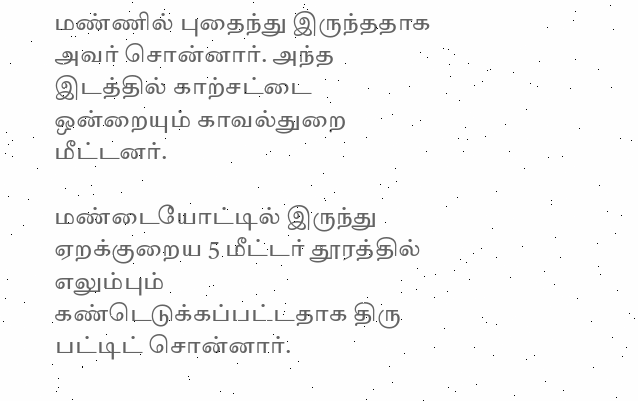மண்ணில் புதைந்து இருந்ததாக அவர் சொன்னார். அந்த இடத்தில் காற்சட்டை ஒன்றையும் காவல்துறை மீட்டனர்.

மண்டையோட்டில் இருந்து ஏறக்குறைய 5 மீட்டர் தூரத்தில் எலும்பும் கண்டெடுக்கப்பட்டதாக திரு பட்டிட் சொன்னார்.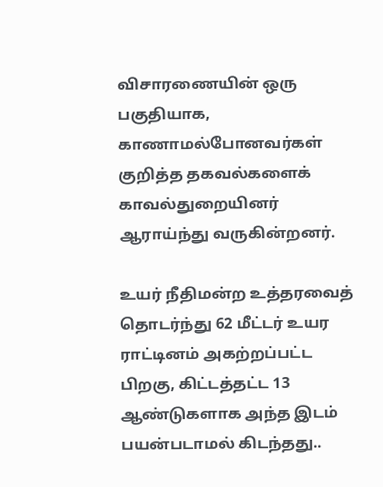விசாரணையின் ஒரு பகுதியாக, காணாமல்போனவர்கள் குறித்த தகவல்களைக் காவல்துறையினர் ஆராய்ந்து வருகின்றனர்.

உயர் நீதிமன்ற உத்தரவைத் தொடர்ந்து 62 மீட்டர் உயர ராட்டினம் அகற்றப்பட்ட பிறகு, கிட்டத்தட்ட 13 ஆண்டுகளாக அந்த இடம் பயன்படாமல் கிடந்தது..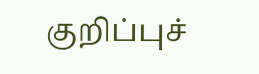குறிப்புச்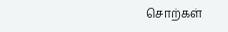சொற்கள்